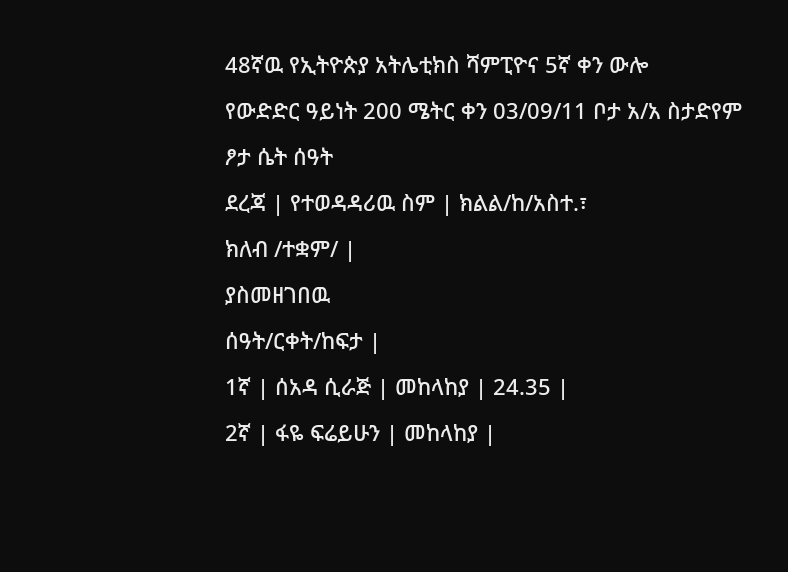48ኛዉ የኢትዮጵያ አትሌቲክስ ሻምፒዮና 5ኛ ቀን ውሎ
የውድድር ዓይነት 200 ሜትር ቀን 03/09/11 ቦታ አ/አ ስታድየም ፆታ ሴት ሰዓት
ደረጃ | የተወዳዳሪዉ ስም | ክልል/ከ/አስተ.፣
ክለብ /ተቋም/ |
ያስመዘገበዉ
ሰዓት/ርቀት/ከፍታ |
1ኛ | ሰአዳ ሲራጅ | መከላከያ | 24.35 |
2ኛ | ፋዬ ፍሬይሁን | መከላከያ |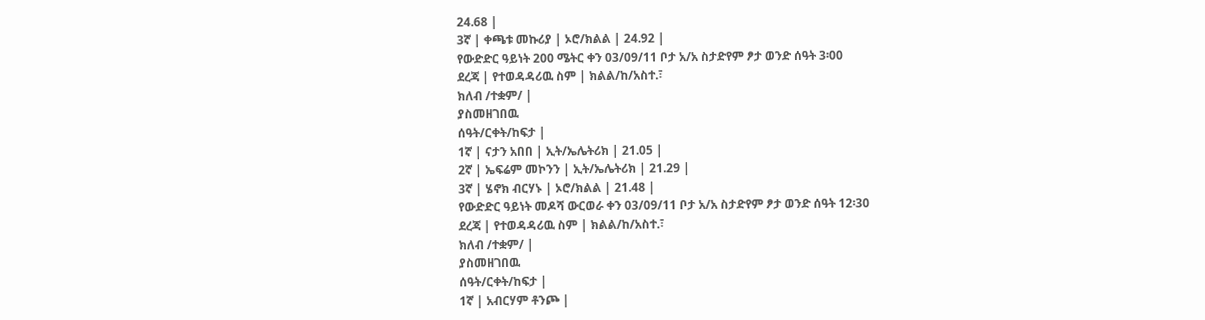24.68 |
3ኛ | ቀጫቱ መኩሪያ | ኦሮ/ክልል | 24.92 |
የውድድር ዓይነት 200 ሜትር ቀን 03/09/11 ቦታ አ/አ ስታድየም ፆታ ወንድ ሰዓት 3፡00
ደረጃ | የተወዳዳሪዉ ስም | ክልል/ከ/አስተ.፣
ክለብ /ተቋም/ |
ያስመዘገበዉ
ሰዓት/ርቀት/ከፍታ |
1ኛ | ናታን አበበ | ኢት/ኤሌትሪክ | 21.05 |
2ኛ | ኤፍሬም መኮንን | ኢት/ኤሌትሪክ | 21.29 |
3ኛ | ሄኖክ ብርሃኑ | ኦሮ/ክልል | 21.48 |
የውድድር ዓይነት መዶሻ ውርወራ ቀን 03/09/11 ቦታ አ/አ ስታድየም ፆታ ወንድ ሰዓት 12፡30
ደረጃ | የተወዳዳሪዉ ስም | ክልል/ከ/አስተ.፣
ክለብ /ተቋም/ |
ያስመዘገበዉ
ሰዓት/ርቀት/ከፍታ |
1ኛ | አብርሃም ቶንጮ |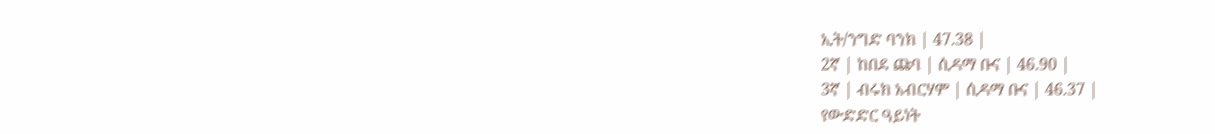ኢት/ንግድ ባንክ | 47.38 |
2ኛ | ከበደ ጩባ | ሲዳማ ቡና | 46.90 |
3ኛ | ብሩክ አብርሃም | ሲዳማ ቡና | 46.37 |
የውድድር ዓይነት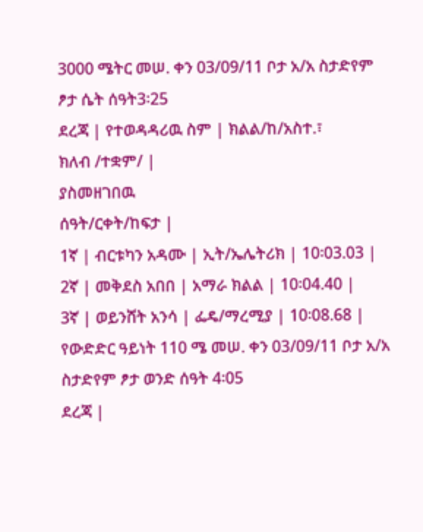3000 ሜትር መሠ. ቀን 03/09/11 ቦታ አ/አ ስታድየም ፆታ ሴት ሰዓት3፡25
ደረጃ | የተወዳዳሪዉ ስም | ክልል/ከ/አስተ.፣
ክለብ /ተቋም/ |
ያስመዘገበዉ
ሰዓት/ርቀት/ከፍታ |
1ኛ | ብርቱካን አዳሙ | ኢት/ኤሌትሪክ | 10፡03.03 |
2ኛ | መቅደስ አበበ | አማራ ክልል | 10፡04.40 |
3ኛ | ወይንሸት አንሳ | ፌዴ/ማረሚያ | 10፡08.68 |
የውድድር ዓይነት 110 ሜ መሠ. ቀን 03/09/11 ቦታ አ/አ ስታድየም ፆታ ወንድ ሰዓት 4፡05
ደረጃ |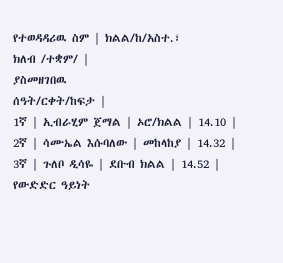የተወዳዳሪዉ ስም | ክልል/ከ/አስተ.፣
ክለብ /ተቋም/ |
ያስመዘገበዉ
ሰዓት/ርቀት/ከፍታ |
1ኛ | ኢብራሂም ጀማል | ኦሮ/ክልል | 14.10 |
2ኛ | ሳሙኤል እሱባለው | መከላከያ | 14.32 |
3ኛ | ጉለቦ ዲሳዬ | ደቡብ ክልል | 14.52 |
የውድድር ዓይነት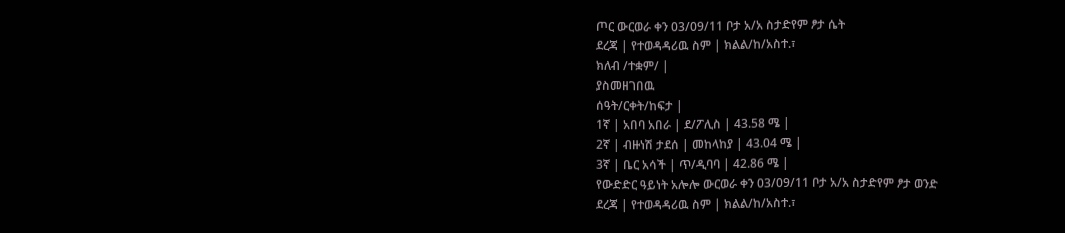ጦር ውርወራ ቀን 03/09/11 ቦታ አ/አ ስታድየም ፆታ ሴት
ደረጃ | የተወዳዳሪዉ ስም | ክልል/ከ/አስተ.፣
ክለብ /ተቋም/ |
ያስመዘገበዉ
ሰዓት/ርቀት/ከፍታ |
1ኛ | አበባ አበራ | ደ/ፖሊስ | 43.58 ሜ |
2ኛ | ብዙነሽ ታደሰ | መከላከያ | 43.04 ሜ |
3ኛ | ቤር አሳች | ጥ/ዲባባ | 42.86 ሜ |
የውድድር ዓይነት አሎሎ ውርወራ ቀን 03/09/11 ቦታ አ/አ ስታድየም ፆታ ወንድ
ደረጃ | የተወዳዳሪዉ ስም | ክልል/ከ/አስተ.፣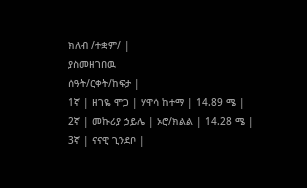ክለብ /ተቋም/ |
ያስመዘገበዉ
ሰዓት/ርቀት/ከፍታ |
1ኛ | ዘገዬ ሞጋ | ሃዋሳ ከተማ | 14.89 ሜ |
2ኛ | መኩሪያ ኃይሌ | ኦሮ/ክልል | 14.28 ሜ |
3ኛ | ናናዊ ጊንደቦ |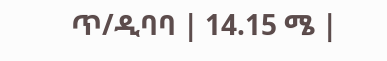ጥ/ዲባባ | 14.15 ሜ |